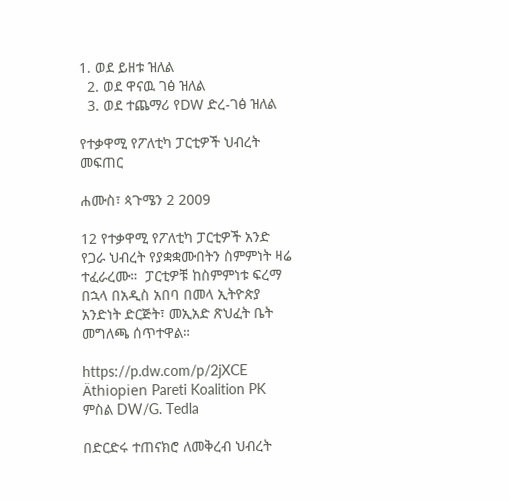1. ወደ ይዘቱ ዝለል
  2. ወደ ዋናዉ ገፅ ዝለል
  3. ወደ ተጨማሪ የDW ድረ-ገፅ ዝለል

የተቃዋሚ የፖለቲካ ፓርቲዎች ህብረት መፍጠር

ሐሙስ፣ ጳጉሜን 2 2009

12 የተቃዋሚ የፖለቲካ ፓርቲዎች አንድ የጋራ ህብረት የያቋቋሙበትን ስምምነት ዛሬ ተፈራረሙ።  ፓርቲዎቹ ከስምምነቱ ፍረማ በኋላ በአዲስ አበባ በመላ ኢትዮጵያ አንድነት ድርጅት፣ መኢአድ ጽህፈት ቤት መግለጫ ሰጥተዋል።

https://p.dw.com/p/2jXCE
Äthiopien Pareti Koalition PK
ምስል DW/G. Tedla

በድርድሩ ተጠናክሮ ለመቅረብ ህብረት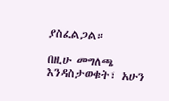ያስፈልጋል።

በዚሁ መግለጫ እንዳስታወቁት፣ አሁን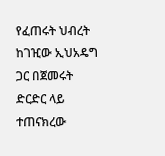የፈጠሩት ህብረት ከገዢው ኢህአዴግ ጋር በጀመሩት ድርድር ላይ ተጠናክረው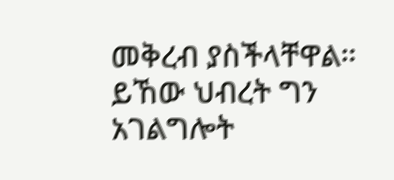መቅረብ ያስችላቸዋል። ይኸው ህብረት ግን አገልግሎት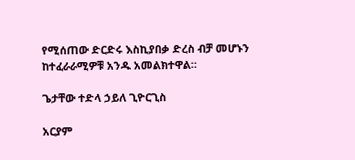የሚሰጠው ድርድሩ እስኪያበቃ ድረስ ብቻ መሆኑን ከተፈራራሚዎቹ አንዱ አመልክተዋል።

ጌታቸው ተድላ ኃይለ ጊዮርጊስ

አርያም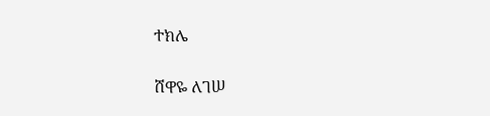ተክሌ

ሸዋዬ ለገሠ